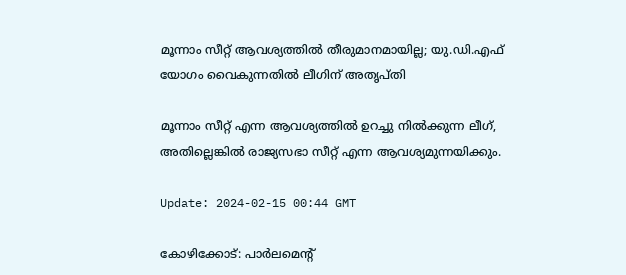മൂന്നാം സീറ്റ് ആവശ്യത്തിൽ തീരുമാനമായില്ല; യു.ഡി.എഫ് യോഗം വൈകുന്നതിൽ ലീഗിന് അതൃപ്തി

മൂന്നാം സീറ്റ് എന്ന ആവശ്യത്തിൽ ഉറച്ചു നിൽക്കുന്ന ലീഗ്, അതില്ലെങ്കിൽ രാജ്യസഭാ സീറ്റ് എന്ന ആവശ്യമുന്നയിക്കും.

Update: 2024-02-15 00:44 GMT

കോഴിക്കോട്: പാർലമെന്റ്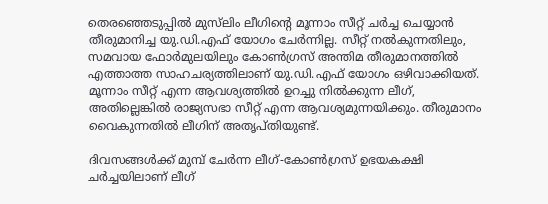തെരഞ്ഞെടുപ്പിൽ മുസ്‌ലിം ലീഗിന്റെ മൂന്നാം സീറ്റ് ചർച്ച ചെയ്യാൻ തീരുമാനിച്ച യു.ഡി.എഫ് യോഗം ചേർന്നില്ല. സീറ്റ് നൽകുന്നതിലും, സമവായ ഫോർമുലയിലും കോൺഗ്രസ് അന്തിമ തീരുമാനത്തിൽ എത്താത്ത സാഹചര്യത്തിലാണ് യു.ഡി.എഫ് യോഗം ഒഴിവാക്കിയത്. മൂന്നാം സീറ്റ് എന്ന ആവശ്യത്തിൽ ഉറച്ചു നിൽക്കുന്ന ലീഗ്, അതില്ലെങ്കിൽ രാജ്യസഭാ സീറ്റ് എന്ന ആവശ്യമുന്നയിക്കും. തീരുമാനം വൈകുന്നതിൽ ലീഗിന് അതൃപ്തിയുണ്ട്.

ദിവസങ്ങൾക്ക് മുമ്പ് ചേർന്ന ലീഗ്-കോൺഗ്രസ് ഉഭയകക്ഷി ചർച്ചയിലാണ് ലീഗ്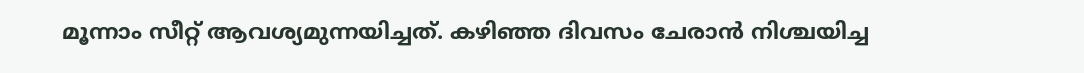മൂന്നാം സീറ്റ് ആവശ്യമുന്നയിച്ചത്. കഴിഞ്ഞ ദിവസം ചേരാൻ നിശ്ചയിച്ച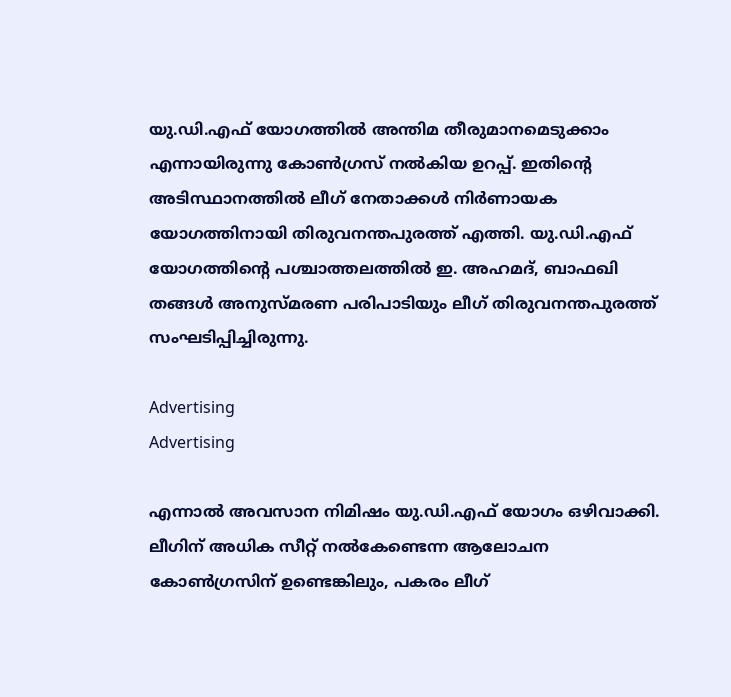യു.ഡി.എഫ് യോഗത്തിൽ അന്തിമ തീരുമാനമെടുക്കാം എന്നായിരുന്നു കോൺഗ്രസ് നൽകിയ ഉറപ്പ്. ഇതിന്റെ അടിസ്ഥാനത്തിൽ ലീഗ് നേതാക്കൾ നിർണായക യോഗത്തിനായി തിരുവനന്തപുരത്ത് എത്തി. യു.ഡി.എഫ് യോഗത്തിന്റെ പശ്ചാത്തലത്തിൽ ഇ. അഹമദ്, ബാഫഖി തങ്ങൾ അനുസ്മരണ പരിപാടിയും ലീഗ് തിരുവനന്തപുരത്ത് സംഘടിപ്പിച്ചിരുന്നു.

Advertising
Advertising

എന്നാൽ അവസാന നിമിഷം യു.ഡി.എഫ് യോഗം ഒഴിവാക്കി. ലീഗിന് അധിക സീറ്റ് നൽകേണ്ടെന്ന ആലോചന കോൺഗ്രസിന് ഉണ്ടെങ്കിലും, പകരം ലീഗ്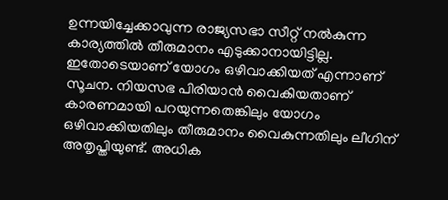ഉന്നയിച്ചേക്കാവുന്ന രാജ്യസഭാ സീറ്റ് നൽകുന്ന കാര്യത്തിൽ തീരുമാനം എടുക്കാനായിട്ടില്ല. ഇതോടെയാണ് യോഗം ഒഴിവാക്കിയത് എന്നാണ് സൂചന. നിയസഭ പിരിയാൻ വൈകിയതാണ് കാരണമായി പറയുന്നതെങ്കിലും യോഗം ഒഴിവാക്കിയതിലും തീരുമാനം വൈകുന്നതിലും ലീഗിന് അതൃപ്തിയുണ്ട്. അധിക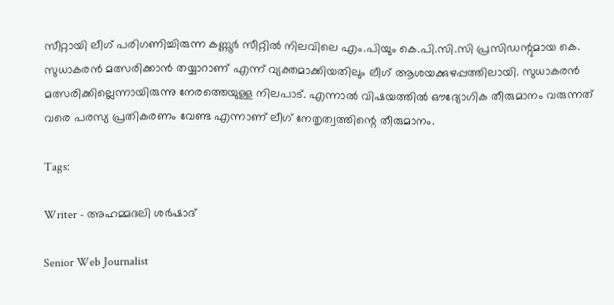സീറ്റായി ലീഗ് പരിഗണിച്ചിരുന്ന കണ്ണൂർ സീറ്റിൽ നിലവിലെ എം.പിയും കെ.പി.സി.സി പ്രസിഡന്റുമായ കെ. സുധാകരൻ മത്സരിക്കാൻ തയ്യാറാണ് എന്ന് വ്യക്തമാക്കിയതിലും ലീഗ് ആശയക്കുഴപ്പത്തിലായി. സുധാകരൻ മത്സരിക്കില്ലെന്നായിരുന്നു നേരത്തെയുള്ള നിലപാട്. എന്നാൽ വിഷയത്തിൽ ഔദ്യോഗിക തീരുമാനം വരുന്നത് വരെ പരസ്യ പ്രതികരണം വേണ്ട എന്നാണ് ലീഗ് നേതൃത്വത്തിന്റെ തീരുമാനം.

Tags:

Writer - അഹമ്മദലി ശര്‍ഷാദ്

Senior Web Journalist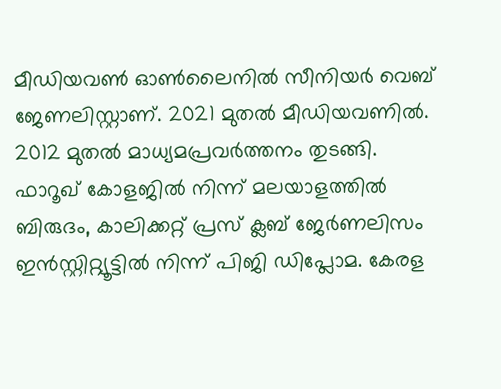മീഡിയവൺ ഓൺലൈനിൽ സീനിയർ വെബ് ജേണലിസ്റ്റാണ്. 2021 മുതൽ മീഡിയവണിൽ. 2012 മുതൽ മാധ്യമപ്രവർത്തനം തുടങ്ങി. ഫാറൂഖ് കോളജിൽ നിന്ന് മലയാളത്തിൽ ബിരുദം, കാലിക്കറ്റ് പ്രസ് ക്ലബ് ജേർണലിസം ഇൻസ്റ്റിറ്റ്യൂട്ടിൽ നിന്ന് പിജി ഡിപ്ലോമ. കേരള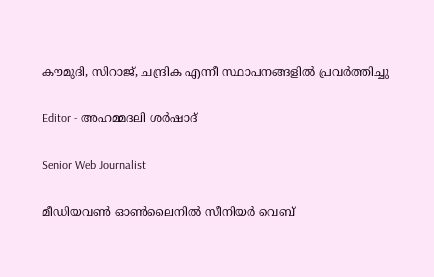കൗമുദി, സിറാജ്, ചന്ദ്രിക എന്നീ സ്ഥാപനങ്ങളിൽ പ്രവർത്തിച്ചു

Editor - അഹമ്മദലി ശര്‍ഷാദ്

Senior Web Journalist

മീഡിയവൺ ഓൺലൈനിൽ സീനിയർ വെബ്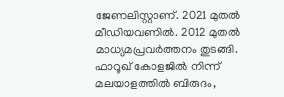ജേണലിസ്റ്റാണ്. 2021 മുതൽ മീഡിയവണിൽ. 2012 മുതൽ മാധ്യമപ്രവർത്തനം തുടങ്ങി. ഫാറൂഖ് കോളജിൽ നിന്ന് മലയാളത്തിൽ ബിരുദം,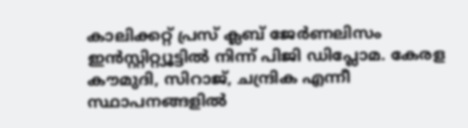കാലിക്കറ്റ് പ്രസ് ക്ലബ് ജേർണലിസം ഇൻസ്റ്റിറ്റ്യൂട്ടിൽ നിന്ന് പിജി ഡിപ്ലോമ. കേരള കൗമുദി, സിറാജ്, ചന്ദ്രിക എന്നീ സ്ഥാപനങ്ങളിൽ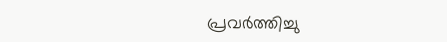പ്രവർത്തിച്ചു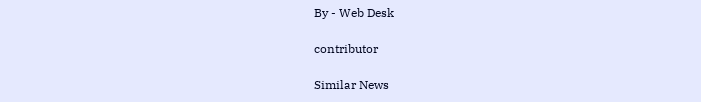By - Web Desk

contributor

Similar News